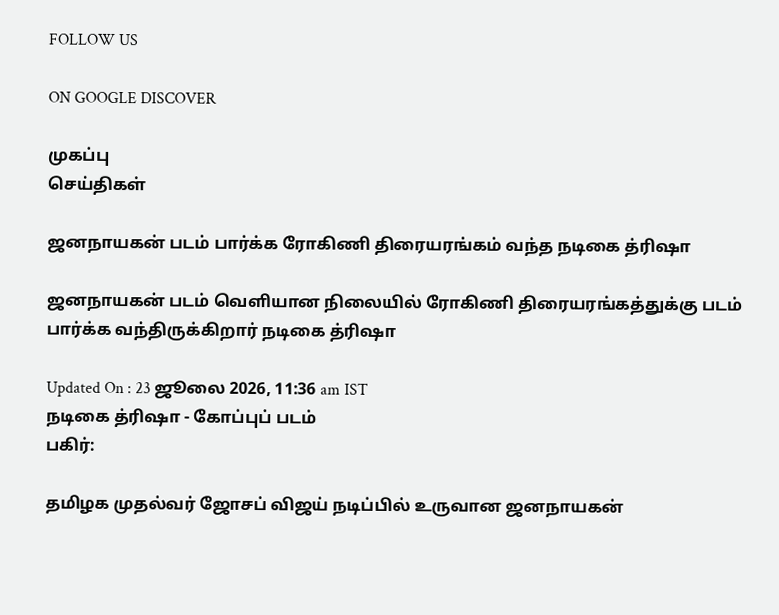FOLLOW US

ON GOOGLE DISCOVER

முகப்பு
செய்திகள்

ஜனநாயகன் படம் பார்க்க ரோகிணி திரையரங்கம் வந்த நடிகை த்ரிஷா

ஜனநாயகன் படம் வெளியான நிலையில் ரோகிணி திரையரங்கத்துக்கு படம் பார்க்க வந்திருக்கிறார் நடிகை த்ரிஷா

Updated On : 23 ஜூலை 2026, 11:36 am IST
நடிகை த்ரிஷா - கோப்புப் படம்
பகிர்:

தமிழக முதல்வர் ஜோசப் விஜய் நடிப்பில் உருவான ஜனநாயகன்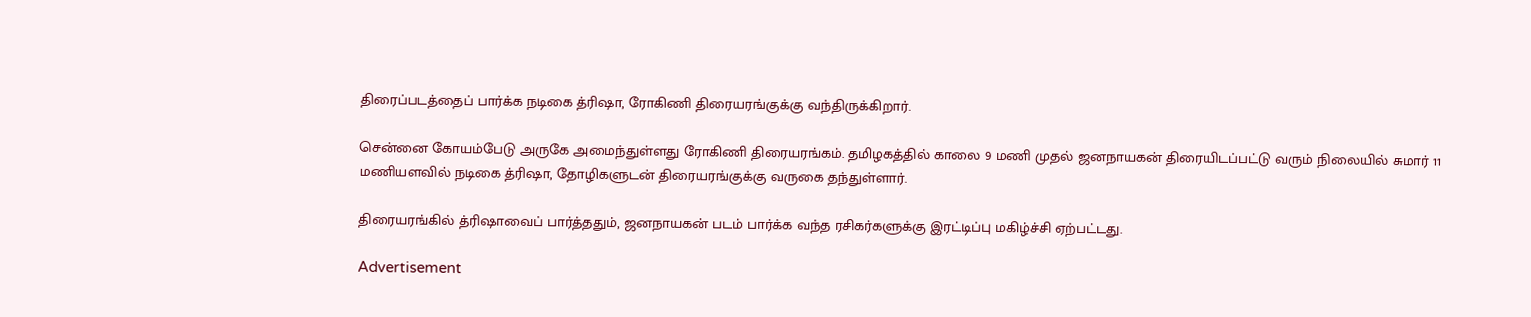திரைப்படத்தைப் பார்க்க நடிகை த்ரிஷா, ரோகிணி திரையரங்குக்கு வந்திருக்கிறார்.

சென்னை கோயம்பேடு அருகே அமைந்துள்ளது ரோகிணி திரையரங்கம். தமிழகத்தில் காலை 9 மணி முதல் ஜனநாயகன் திரையிடப்பட்டு வரும் நிலையில் சுமார் 11 மணியளவில் நடிகை த்ரிஷா, தோழிகளுடன் திரையரங்குக்கு வருகை தந்துள்ளார்.

திரையரங்கில் த்ரிஷாவைப் பார்த்ததும், ஜனநாயகன் படம் பார்க்க வந்த ரசிகர்களுக்கு இரட்டிப்பு மகிழ்ச்சி ஏற்பட்டது.

Advertisement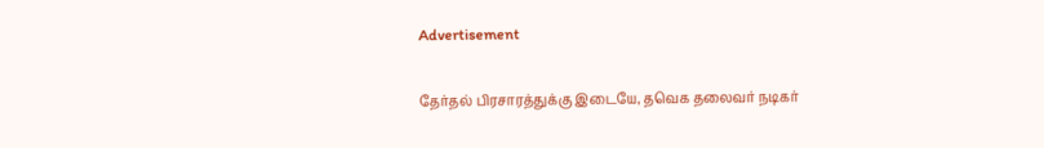Advertisement

தேர்தல் பிரசாரத்துக்கு இடையே, தவெக தலைவர் நடிகர்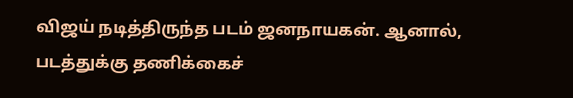விஜய் நடித்திருந்த படம் ஜனநாயகன். ஆனால், படத்துக்கு தணிக்கைச்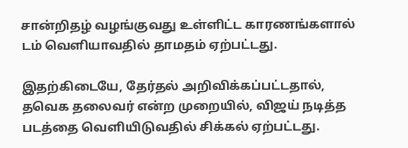சான்றிதழ் வழங்குவது உள்ளிட்ட காரணங்களால் டம் வெளியாவதில் தாமதம் ஏற்பட்டது.

இதற்கிடையே, தேர்தல் அறிவிக்கப்பட்டதால், தவெக தலைவர் என்ற முறையில், விஜய் நடித்த படத்தை வெளியிடுவதில் சிக்கல் ஏற்பட்டது.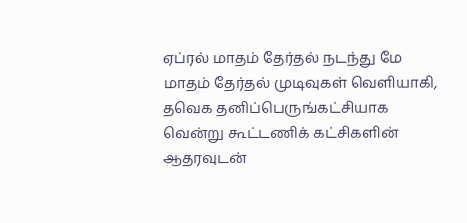ஏப்ரல் மாதம் தேர்தல் நடந்து மே மாதம் தேர்தல் முடிவுகள் வெளியாகி, தவெக தனிப்பெருங்கட்சியாக வென்று கூட்டணிக் கட்சிகளின் ஆதரவுடன்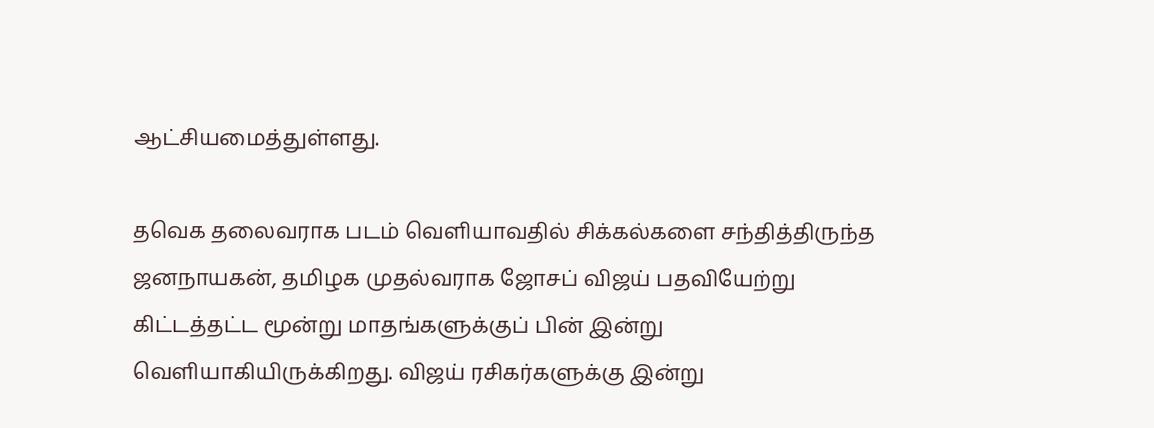ஆட்சியமைத்துள்ளது.

தவெக தலைவராக படம் வெளியாவதில் சிக்கல்களை சந்தித்திருந்த ஜனநாயகன், தமிழக முதல்வராக ஜோசப் விஜய் பதவியேற்று கிட்டத்தட்ட மூன்று மாதங்களுக்குப் பின் இன்று வெளியாகியிருக்கிறது. விஜய் ரசிகர்களுக்கு இன்று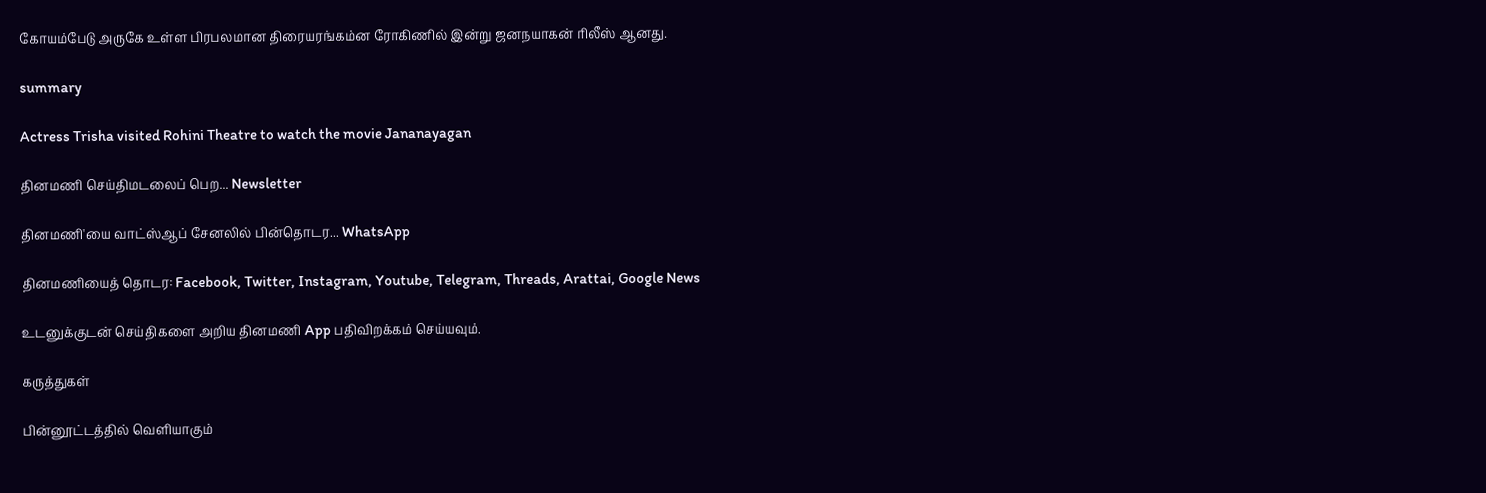கோயம்பேடு அருகே உள்ள பிரபலமான திரையரங்கம்ன ரோகிணில் இன்று ஜனநயாகன் ரிலீஸ் ஆனது.

summary

Actress Trisha visited Rohini Theatre to watch the movie Jananayagan

தினமணி செய்திமடலைப் பெற... Newsletter

தினமணி'யை வாட்ஸ்ஆப் சேனலில் பின்தொடர... WhatsApp

தினமணியைத் தொடர: Facebook, Twitter, Instagram, Youtube, Telegram, Threads, Arattai, Google News

உடனுக்குடன் செய்திகளை அறிய தினமணி App பதிவிறக்கம் செய்யவும்.

கருத்துகள்

பின்னூட்டத்தில் வெளியாகும்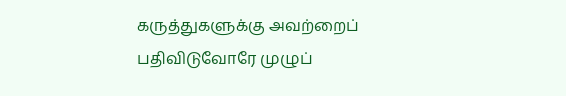கருத்துகளுக்கு அவற்றைப் பதிவிடுவோரே முழுப்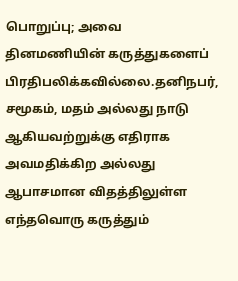பொறுப்பு; அவை தினமணியின் கருத்துகளைப் பிரதிபலிக்கவில்லை.தனிநபர், சமூகம், மதம் அல்லது நாடு ஆகியவற்றுக்கு எதிராக அவமதிக்கிற அல்லது ஆபாசமான விதத்திலுள்ள எந்தவொரு கருத்தும்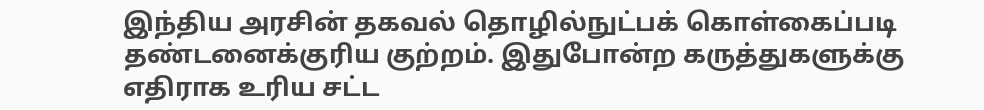இந்திய அரசின் தகவல் தொழில்நுட்பக் கொள்கைப்படி தண்டனைக்குரிய குற்றம். இதுபோன்ற கருத்துகளுக்கு எதிராக உரிய சட்ட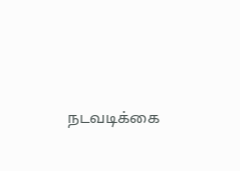நடவடிக்கை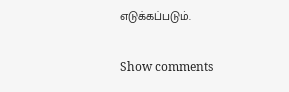எடுக்கப்படும்.

Show comments